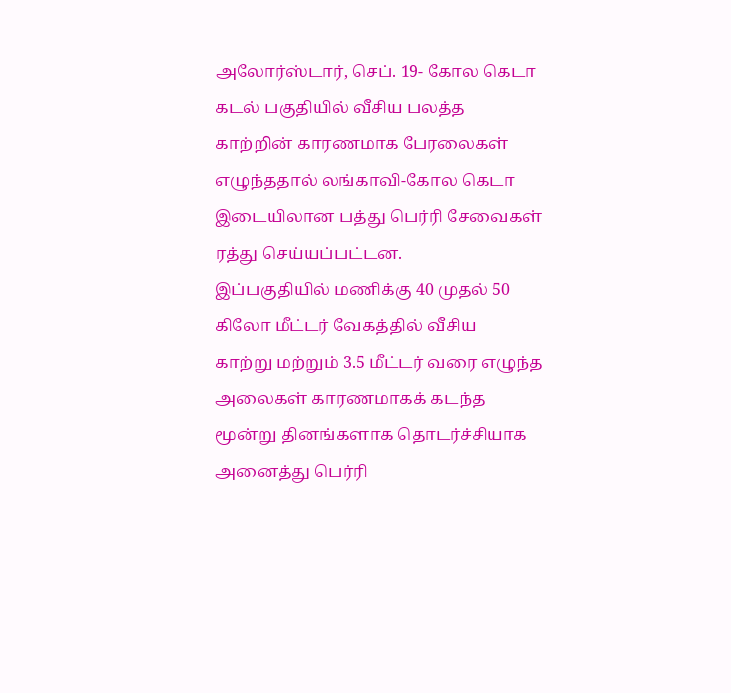அலோர்ஸ்டார், செப். 19- கோல கெடா கடல் பகுதியில் வீசிய பலத்த
காற்றின் காரணமாக பேரலைகள் எழுந்ததால் லங்காவி-கோல கெடா
இடையிலான பத்து பெர்ரி சேவைகள் ரத்து செய்யப்பட்டன.
இப்பகுதியில் மணிக்கு 40 முதல் 50 கிலோ மீட்டர் வேகத்தில் வீசிய
காற்று மற்றும் 3.5 மீட்டர் வரை எழுந்த அலைகள் காரணமாகக் கடந்த
மூன்று தினங்களாக தொடர்ச்சியாக அனைத்து பெர்ரி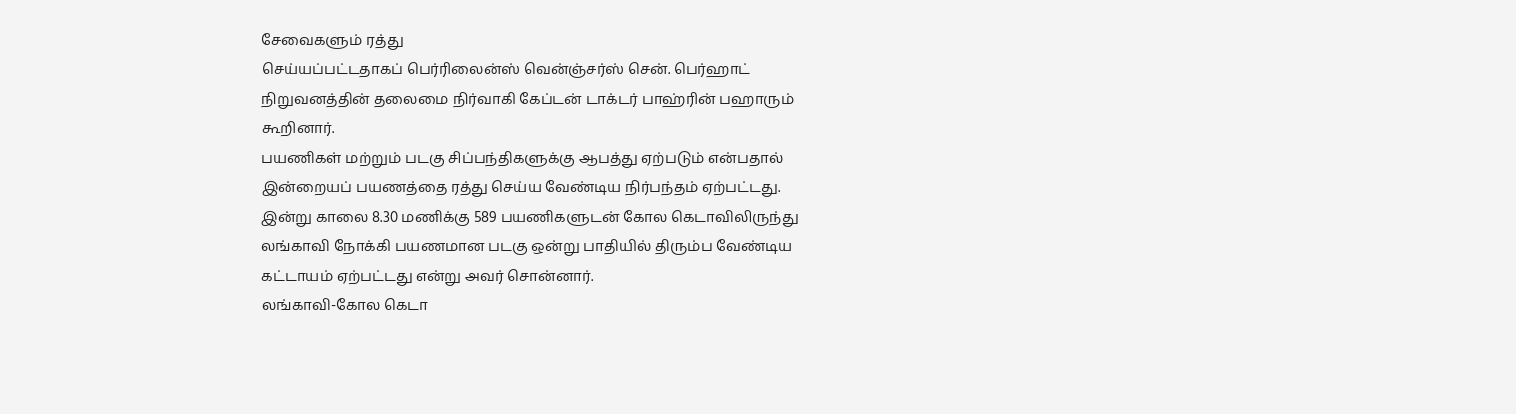சேவைகளும் ரத்து
செய்யப்பட்டதாகப் பெர்ரிலைன்ஸ் வென்ஞ்சர்ஸ் சென். பெர்ஹாட்
நிறுவனத்தின் தலைமை நிர்வாகி கேப்டன் டாக்டர் பாஹ்ரின் பஹாரும்
கூறினார்.
பயணிகள் மற்றும் படகு சிப்பந்திகளுக்கு ஆபத்து ஏற்படும் என்பதால்
இன்றையப் பயணத்தை ரத்து செய்ய வேண்டிய நிர்பந்தம் ஏற்பட்டது.
இன்று காலை 8.30 மணிக்கு 589 பயணிகளுடன் கோல கெடாவிலிருந்து
லங்காவி நோக்கி பயணமான படகு ஒன்று பாதியில் திரும்ப வேண்டிய
கட்டாயம் ஏற்பட்டது என்று அவர் சொன்னார்.
லங்காவி-கோல கெடா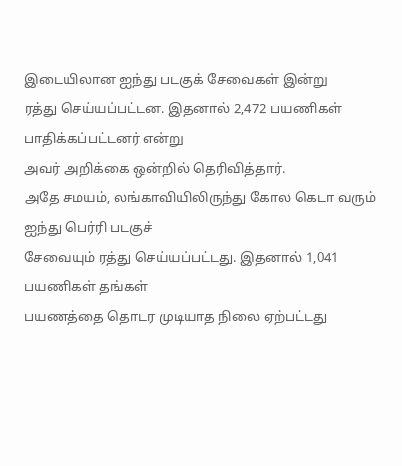இடையிலான ஐந்து படகுக் சேவைகள் இன்று
ரத்து செய்யப்பட்டன. இதனால் 2,472 பயணிகள் பாதிக்கப்பட்டனர் என்று
அவர் அறிக்கை ஒன்றில் தெரிவித்தார்.
அதே சமயம், லங்காவியிலிருந்து கோல கெடா வரும் ஐந்து பெர்ரி படகுச்
சேவையும் ரத்து செய்யப்பட்டது. இதனால் 1,041 பயணிகள் தங்கள்
பயணத்தை தொடர முடியாத நிலை ஏற்பட்டது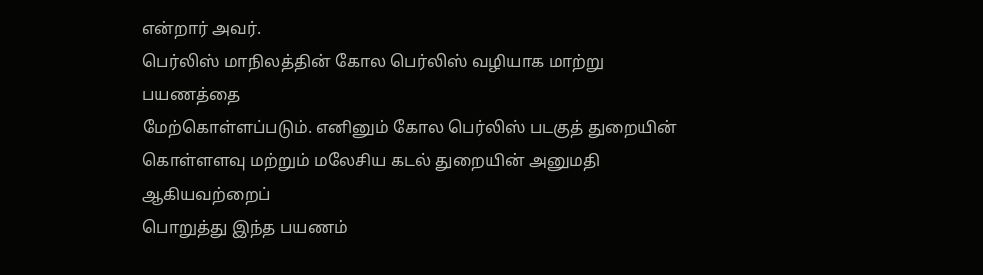என்றார் அவர்.
பெர்லிஸ் மாநிலத்தின் கோல பெர்லிஸ் வழியாக மாற்று பயணத்தை
மேற்கொள்ளப்படும். எனினும் கோல பெர்லிஸ் படகுத் துறையின்
கொள்ளளவு மற்றும் மலேசிய கடல் துறையின் அனுமதி ஆகியவற்றைப்
பொறுத்து இந்த பயணம்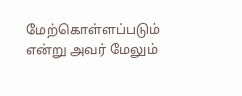மேற்கொள்ளப்படும் என்று அவர் மேலும்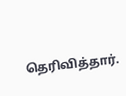தெரிவித்தார்.